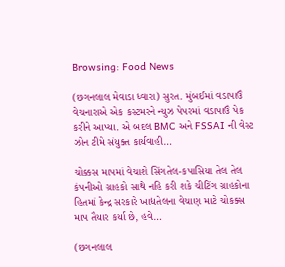Browsing: Food News

(છગનલાલ મેવાડા ધ્વારા) સુરત. મુંબઈમાં વડાપાઉં વેચનારાએ એક કસ્ટમરને ન્યુઝ પેપરમાં વડાપાઉં પેક કરીને આપ્યા. એ બદલ BMC અને FSSAI ની વેસ્ટ ઝોન ટીમે સંયુક્ત કાર્યવાહી…

ચોક્કસ માપમાં વેચાશે સિંગતેલ-કપાસિયા તેલ તેલ કંપનીઓ ગ્રાહકો સાથે નહિ કરી શકે ચીટિંગ ગ્રાહકોના હિતમાં કેન્દ્ર સરકારે ખાદ્યતેલના વેચાણ માટે ચોકક્સ માપ તૈયાર કર્યા છે, હવે…

(છગનલાલ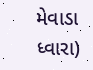મેવાડા ધ્વારા)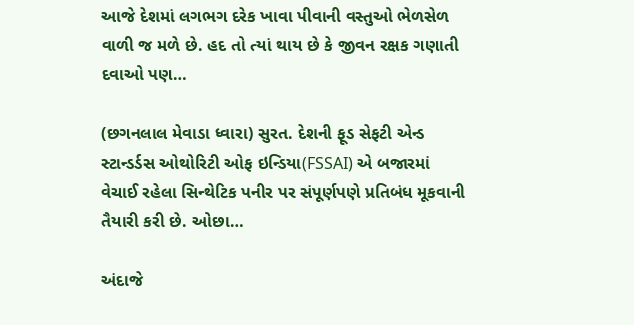આજે દેશમાં લગભગ દરેક ખાવા પીવાની વસ્તુઓ ભેળસેળ વાળી જ મળે છે. હદ તો ત્યાં થાય છે કે જીવન રક્ષક ગણાતી દવાઓ પણ…

(છગનલાલ મેવાડા ધ્વારા) સુરત. દેશની ફૂડ સેફટી એન્ડ સ્ટાન્ડર્ડસ ઓથોરિટી ઓફ ઇન્ડિયા(FSSAI) એ બજારમાં વેચાઈ રહેલા સિન્થેટિક પનીર પર સંપૂર્ણપણે પ્રતિબંધ મૂકવાની તૈયારી કરી છે. ઓછા…

અંદાજે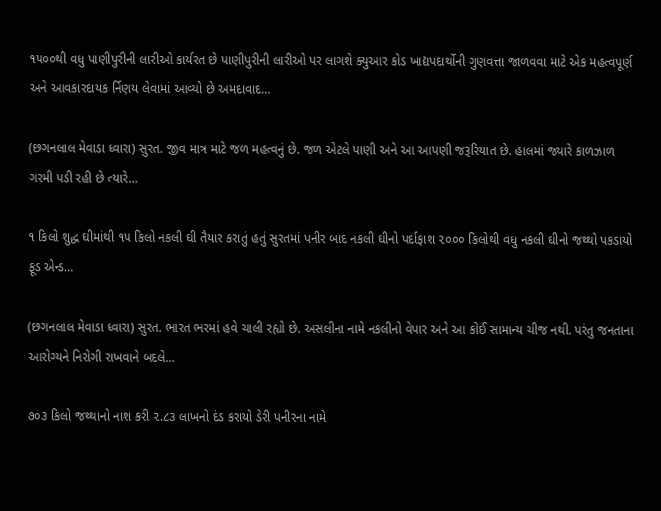૧૫૦૦થી વધુ પાણીપુરીની લારીઓ કાર્યરત છે પાણીપુરીની લારીઓ પર લાગશે ક્યુઆર કોડ ખાદ્યપદાર્થોની ગુણવત્તા જાળવવા માટે એક મહત્વપૂર્ણ અને આવકારદાયક ર્નિણય લેવામાં આવ્યો છે અમદાવાદ…

(છગનલાલ મેવાડા ધ્વારા) સુરત. જીવ માત્ર માટે જળ મહત્વનું છે. જળ એટલે પાણી અને આ આપણી જરૂરિયાત છે. હાલમાં જ્યારે કાળઝાળ ગરમી પડી રહી છે ત્યારે…

૧ કિલો શુદ્ધ ઘીમાંથી ૧૫ કિલો નકલી ઘી તૈયાર કરાતું હતું સુરતમાં પનીર બાદ નકલી ઘીનો પર્દાફાશ ૨૦૦૦ કિલોથી વધુ નકલી ઘીનો જથ્થો પકડાયો ફૂડ એન્ડ…

(છગનલાલ મેવાડા ધ્વારા) સુરત. ભારત ભરમાં હવે ચાલી રહ્યો છે. અસલીના નામે નકલીનો વેપાર અને આ કોઈ સામાન્ય ચીજ નથી. પરંતુ જનતાના આરોગ્યને નિરોગી રાખવાને બદલે…

૭૦૩ કિલો જથ્થાનો નાશ કરી ૨.૮૩ લાખનો દંડ કરાયો ડેરી પનીરના નામે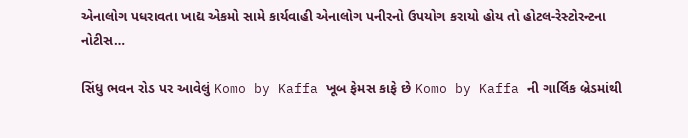એનાલોગ પધરાવતા ખાદ્ય એકમો સામે કાર્યવાહી એનાલોગ પનીરનો ઉપયોગ કરાયો હોય તો હોટલ-રેસ્ટોરન્ટના નોટીસ…

સિંધુ ભવન રોડ પર આવેલું Komo by Kaffa ખૂબ ફેમસ કાફે છે Komo by Kaffa ની ગાર્લિક બ્રેડમાંથી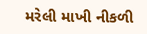મરેલી માખી નીકળી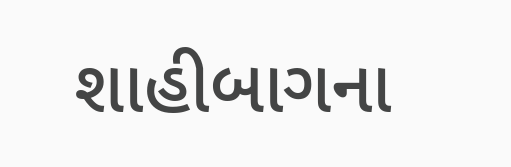શાહીબાગના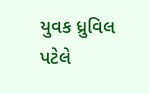યુવક ધ્રુવિલ પટેલે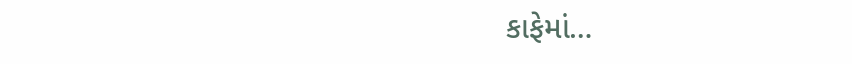કાફેમાં…